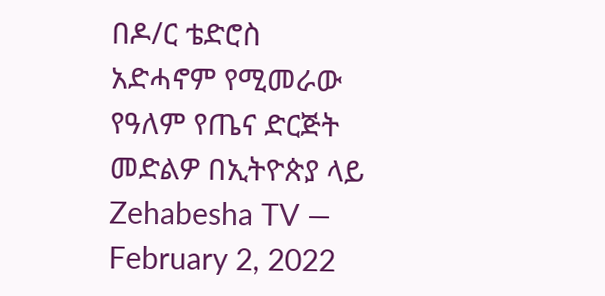በዶ/ር ቴድሮስ አድሓኖም የሚመራው የዓለም የጤና ድርጅት መድልዎ በኢትዮጵያ ላይ Zehabesha TV — February 2, 2022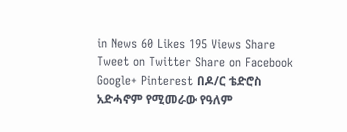in News 60 Likes 195 Views Share Tweet on Twitter Share on Facebook Google+ Pinterest በዶ/ር ቴድሮስ አድሓኖም የሚመራው የዓለም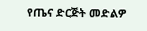የጤና ድርጅት መድልዎ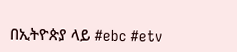በኢትዮጵያ ላይ #ebc #etv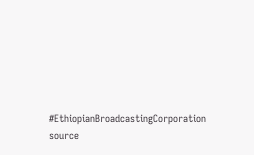#EthiopianBroadcastingCorporation source